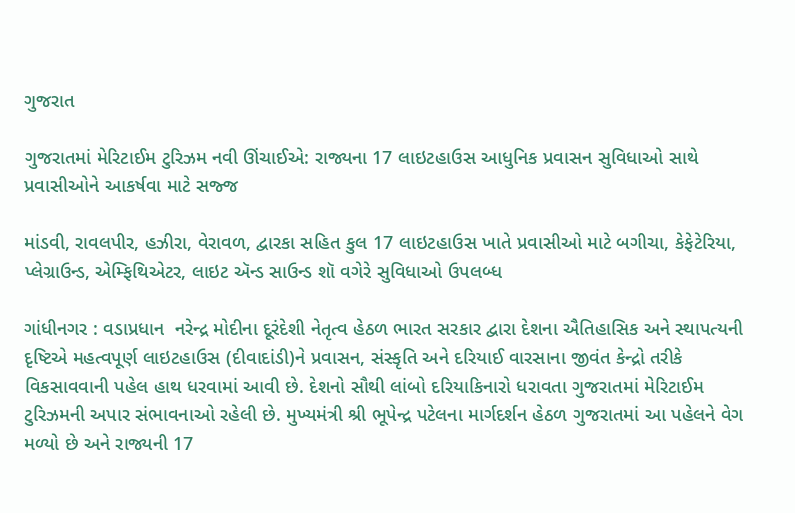ગુજરાત

ગુજરાતમાં મેરિટાઈમ ટુરિઝમ નવી ઊંચાઈએ: રાજ્યના 17 લાઇટહાઉસ આધુનિક પ્રવાસન સુવિધાઓ સાથે પ્રવાસીઓને આકર્ષવા માટે સજ્જ

માંડવી, રાવલપીર, હઝીરા, વેરાવળ, દ્વારકા સહિત કુલ 17 લાઇટહાઉસ ખાતે પ્રવાસીઓ માટે બગીચા, કેફેટેરિયા, પ્લેગ્રાઉન્ડ, એમ્ફિથિએટર, લાઇટ ઍન્ડ સાઉન્ડ શૉ વગેરે સુવિધાઓ ઉપલબ્ધ

ગાંધીનગર : વડાપ્રધાન  નરેન્દ્ર મોદીના દૂરંદેશી નેતૃત્વ હેઠળ ભારત સરકાર દ્વારા દેશના ઐતિહાસિક અને સ્થાપત્યની દૃષ્ટિએ મહત્વપૂર્ણ લાઇટહાઉસ (દીવાદાંડી)ને પ્રવાસન, સંસ્કૃતિ અને દરિયાઈ વારસાના જીવંત કેન્દ્રો તરીકે વિકસાવવાની પહેલ હાથ ધરવામાં આવી છે. દેશનો સૌથી લાંબો દરિયાકિનારો ધરાવતા ગુજરાતમાં મેરિટાઈમ ટુરિઝમની અપાર સંભાવનાઓ રહેલી છે. મુખ્યમંત્રી શ્રી ભૂપેન્દ્ર પટેલના માર્ગદર્શન હેઠળ ગુજરાતમાં આ પહેલને વેગ મળ્યો છે અને રાજ્યની 17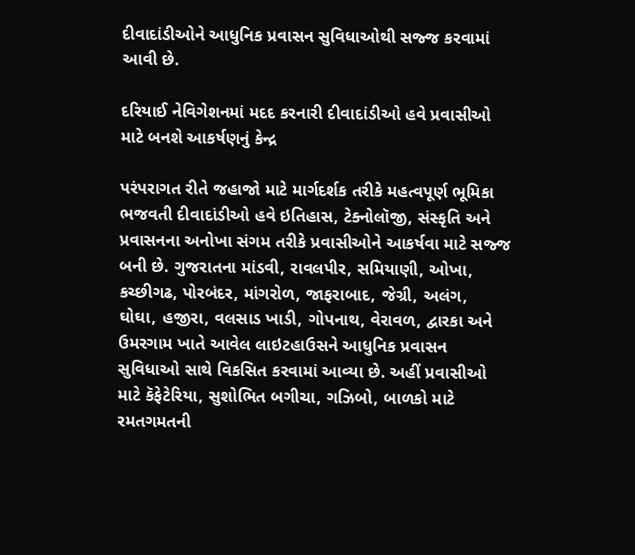દીવાદાંડીઓને આધુનિક પ્રવાસન સુવિધાઓથી સજ્જ કરવામાં આવી છે.

દરિયાઈ નેવિગેશનમાં મદદ કરનારી દીવાદાંડીઓ હવે પ્રવાસીઓ માટે બનશે આકર્ષણનું કેન્દ્ર

પરંપરાગત રીતે જહાજો માટે માર્ગદર્શક તરીકે મહત્વપૂર્ણ ભૂમિકા ભજવતી દીવાદાંડીઓ હવે ઇતિહાસ, ટેક્નોલૉજી, સંસ્કૃતિ અને પ્રવાસનના અનોખા સંગમ તરીકે પ્રવાસીઓને આકર્ષવા માટે સજ્જ બની છે. ગુજરાતના માંડવી, રાવલપીર, સમિયાણી, ઓખા, કચ્છીગઢ, પોરબંદર, માંગરોળ, જાફરાબાદ, જેગ્રી, અલંગ, ઘોઘા, હજીરા, વલસાડ ખાડી, ગોપનાથ, વેરાવળ, દ્વારકા અને ઉમરગામ ખાતે આવેલ લાઇટહાઉસને આધુનિક પ્રવાસન સુવિધાઓ સાથે વિકસિત કરવામાં આવ્યા છે. અહીં પ્રવાસીઓ માટે કૅફેટેરિયા, સુશોભિત બગીચા, ગઝિબો, બાળકો માટે રમતગમતની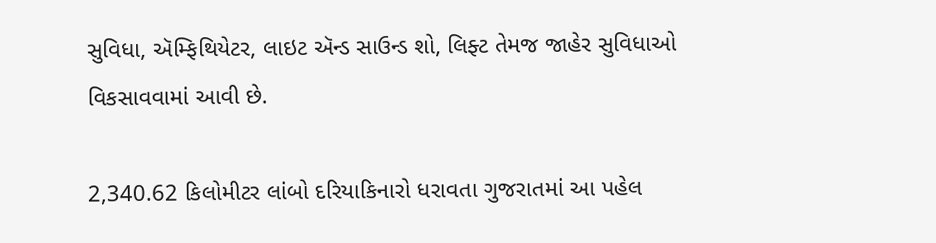સુવિધા, ઍમ્ફિથિયેટર, લાઇટ ઍન્ડ સાઉન્ડ શો, લિફ્ટ તેમજ જાહેર સુવિધાઓ વિકસાવવામાં આવી છે.

2,340.62 કિલોમીટર લાંબો દરિયાકિનારો ધરાવતા ગુજરાતમાં આ પહેલ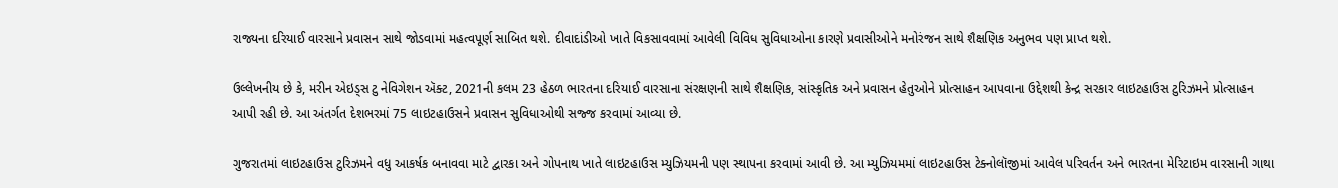રાજ્યના દરિયાઈ વારસાને પ્રવાસન સાથે જોડવામાં મહત્વપૂર્ણ સાબિત થશે. દીવાદાંડીઓ ખાતે વિકસાવવામાં આવેલી વિવિધ સુવિધાઓના કારણે પ્રવાસીઓને મનોરંજન સાથે શૈક્ષણિક અનુભવ પણ પ્રાપ્ત થશે.

ઉલ્લેખનીય છે કે, મરીન એઇડ્સ ટુ નેવિગેશન ઍક્ટ, 2021ની કલમ 23 હેઠળ ભારતના દરિયાઈ વારસાના સંરક્ષણની સાથે શૈક્ષણિક, સાંસ્કૃતિક અને પ્રવાસન હેતુઓને પ્રોત્સાહન આપવાના ઉદ્દેશથી કેન્દ્ર સરકાર લાઇટહાઉસ ટુરિઝમને પ્રોત્સાહન આપી રહી છે. આ અંતર્ગત દેશભરમાં 75 લાઇટહાઉસને પ્રવાસન સુવિધાઓથી સજ્જ કરવામાં આવ્યા છે.

ગુજરાતમાં લાઇટહાઉસ ટુરિઝમને વધુ આકર્ષક બનાવવા માટે દ્વારકા અને ગોપનાથ ખાતે લાઇટહાઉસ મ્યુઝિયમની પણ સ્થાપના કરવામાં આવી છે. આ મ્યુઝિયમમાં લાઇટહાઉસ ટેક્નોલૉજીમાં આવેલ પરિવર્તન અને ભારતના મેરિટાઇમ વારસાની ગાથા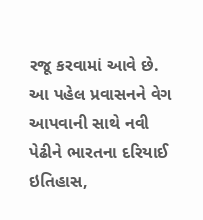રજૂ કરવામાં આવે છે. આ પહેલ પ્રવાસનને વેગ આપવાની સાથે નવી પેઢીને ભારતના દરિયાઈ ઇતિહાસ,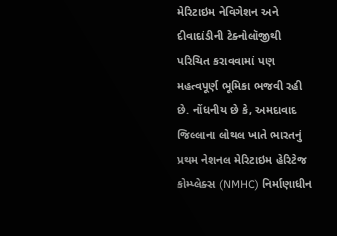મેરિટાઇમ નેવિગેશન અને દીવાદાંડીની ટેક્નોલૉજીથી પરિચિત કરાવવામાં પણ મહત્વપૂર્ણ ભૂમિકા ભજવી રહી છે. નોંધનીય છે કે, અમદાવાદ જિલ્લાના લોથલ ખાતે ભારતનું પ્રથમ નેશનલ મેરિટાઇમ હેરિટેજ કોમ્પ્લેક્સ (NMHC) નિર્માણાધીન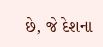છે, જે દેશના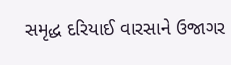સમૃદ્ધ દરિયાઈ વારસાને ઉજાગર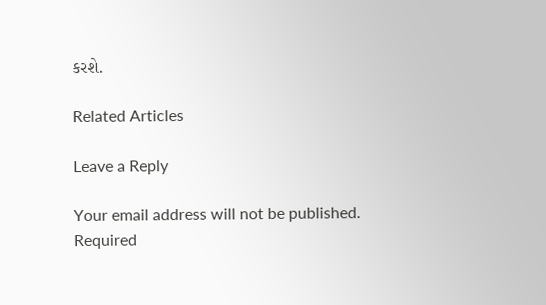કરશે.

Related Articles

Leave a Reply

Your email address will not be published. Required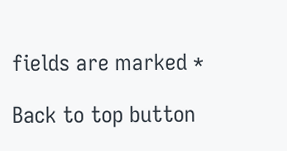fields are marked *

Back to top button